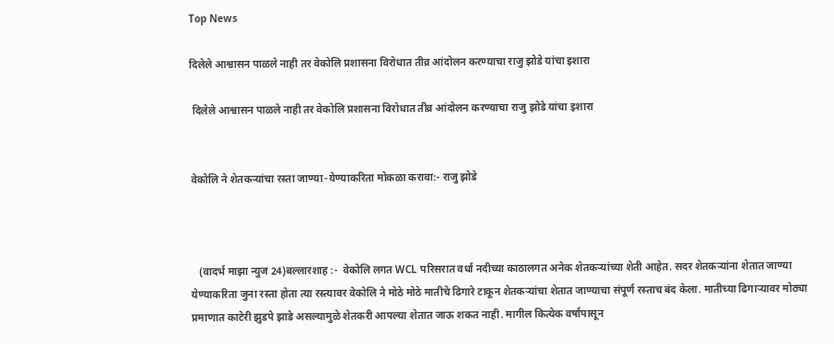Top News

दिलेले आश्वासन पाळले नाही तर वेकोलि प्रशासना विरोधात तीव्र आंदोलन करण्याचा राजु झोडे यांचा इशारा

 दिलेले आश्वासन पाळले नाही तर वेकोलि प्रशासना विरोधात तीव्र आंदोलन करण्याचा राजु झोडे यांचा इशारा


वेकोलि ने शेतकऱ्यांचा रस्ता जाण्या-येण्याकरिता मोकळा करावा:- राजु झोडे



   (वादर्भ माझा न्युज 24)बल्लारशाह :-  वेकोलि लगत WCL परिसरात वर्धा नदीच्या काठालगत अनेक शेतकर्‍यांच्या शेती आहेत. सदर शेतकऱ्यांना शेतात जाण्या येण्याकरिता जुना रस्ता होता त्या रस्त्यावर वेकोलि ने मोठे मोठे मातीचे ढिगारे टाकून शेतकऱ्यांचा शेतात जाण्याचा संपूर्ण रस्ताच बंद केला. मातीच्या ढिगार्‍यावर मोठ्या प्रमाणात काटेरी झुडपे झाडे असल्यामुळे शेतकरी आपल्या शेतात जाऊ शकत नाही. मागील कित्येक वर्षापासून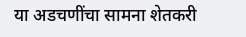या अडचणींचा सामना शेतकरी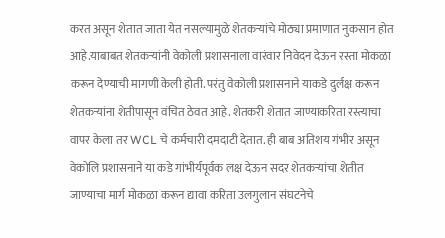करत असून शेतात जाता येत नसल्यामुळे शेतकऱ्यांचे मोठ्या प्रमाणात नुकसान होत आहे.याबाबत शेतकऱ्यांनी वेकोली प्रशासनाला वारंवार निवेदन देऊन रस्ता मोकळा करून देण्याची मागणी केली होती. परंतु वेकोली प्रशासनाने याकडे दुर्लक्ष करून शेतकऱ्यांना शेतीपासून वंचित ठेवत आहे. शेतकरी शेतात जाण्याकरिता रस्त्याचा वापर केला तर WCL चे कर्मचारी दमदाटी देतात. ही बाब अतिशय गंभीर असून वेकोलि प्रशासनाने या कडे गांभीर्यपूर्वक लक्ष देऊन सदर शेतकऱ्यांचा शेतीत जाण्याचा मार्ग मोकळा करून द्यावा करिता उलगुलान संघटनेचे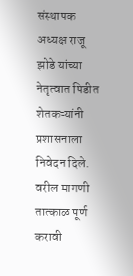संस्थापक अध्यक्ष राजू झोडे यांच्या नेतृत्वात पिडीत शेतकऱ्यांनी प्रशासनाला निवेदन दिले. वरील मागणी तात्काळ पूर्ण करावी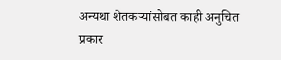अन्यथा शेतकऱ्यांसोबत काही अनुचित प्रकार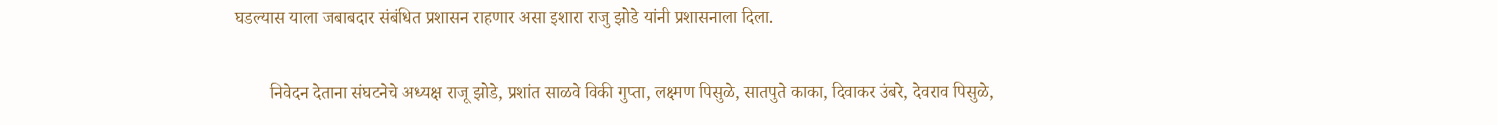घडल्यास याला जबाबदार संबंधित प्रशासन राहणार असा इशारा राजु झोडे यांनी प्रशासनाला दिला.

        निवेदन देताना संघटनेचे अध्यक्ष राजू झोडे, प्रशांत साळवे विकी गुप्ता, लक्ष्मण पिसुळे, सातपुते काका, दिवाकर उंबरे, देवराव पिसुळे,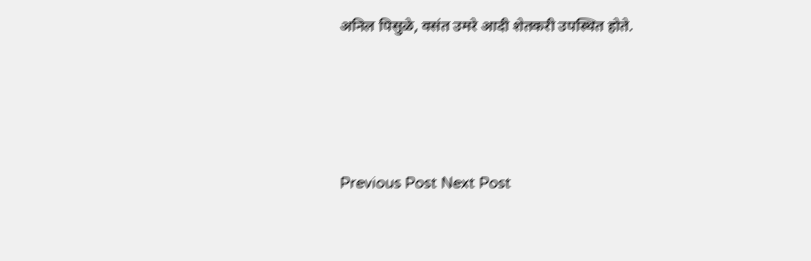अनिल पिसुळे, वसंत उमरे आदी शेतकरी उपस्थित होते.




Previous Post Next Post